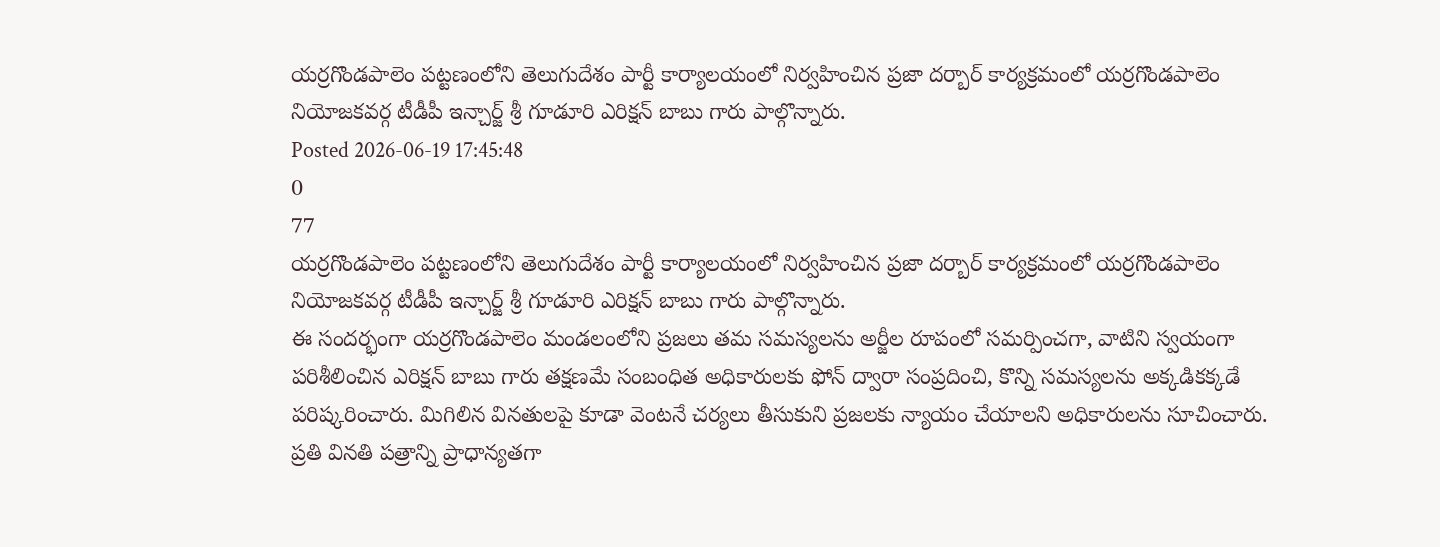యర్రగొండపాలెం పట్టణంలోని తెలుగుదేశం పార్టీ కార్యాలయంలో నిర్వహించిన ప్రజా దర్బార్ కార్యక్రమంలో యర్రగొండపాలెం నియోజకవర్గ టీడీపీ ఇన్చార్జ్ శ్రీ గూడూరి ఎరిక్షన్ బాబు గారు పాల్గొన్నారు.
Posted 2026-06-19 17:45:48
0
77
యర్రగొండపాలెం పట్టణంలోని తెలుగుదేశం పార్టీ కార్యాలయంలో నిర్వహించిన ప్రజా దర్బార్ కార్యక్రమంలో యర్రగొండపాలెం నియోజకవర్గ టీడీపీ ఇన్చార్జ్ శ్రీ గూడూరి ఎరిక్షన్ బాబు గారు పాల్గొన్నారు.
ఈ సందర్భంగా యర్రగొండపాలెం మండలంలోని ప్రజలు తమ సమస్యలను అర్జీల రూపంలో సమర్పించగా, వాటిని స్వయంగా పరిశీలించిన ఎరిక్షన్ బాబు గారు తక్షణమే సంబంధిత అధికారులకు ఫోన్ ద్వారా సంప్రదించి, కొన్ని సమస్యలను అక్కడికక్కడే పరిష్కరించారు. మిగిలిన వినతులపై కూడా వెంటనే చర్యలు తీసుకుని ప్రజలకు న్యాయం చేయాలని అధికారులను సూచించారు. ప్రతి వినతి పత్రాన్ని ప్రాధాన్యతగా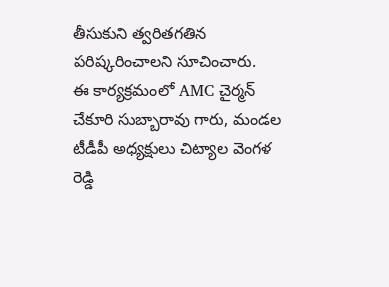తీసుకుని త్వరితగతిన పరిష్కరించాలని సూచించారు.
ఈ కార్యక్రమంలో AMC చైర్మన్ చేకూరి సుబ్బారావు గారు, మండల టీడీపీ అధ్యక్షులు చిట్యాల వెంగళ రెడ్డి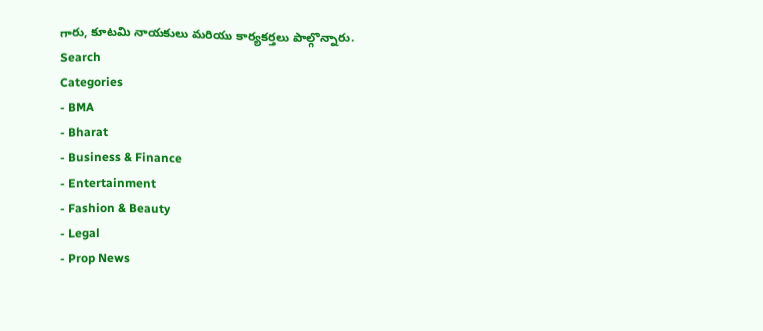గారు, కూటమి నాయకులు మరియు కార్యకర్తలు పాల్గొన్నారు.
Search
Categories
- BMA
- Bharat
- Business & Finance
- Entertainment
- Fashion & Beauty
- Legal
- Prop News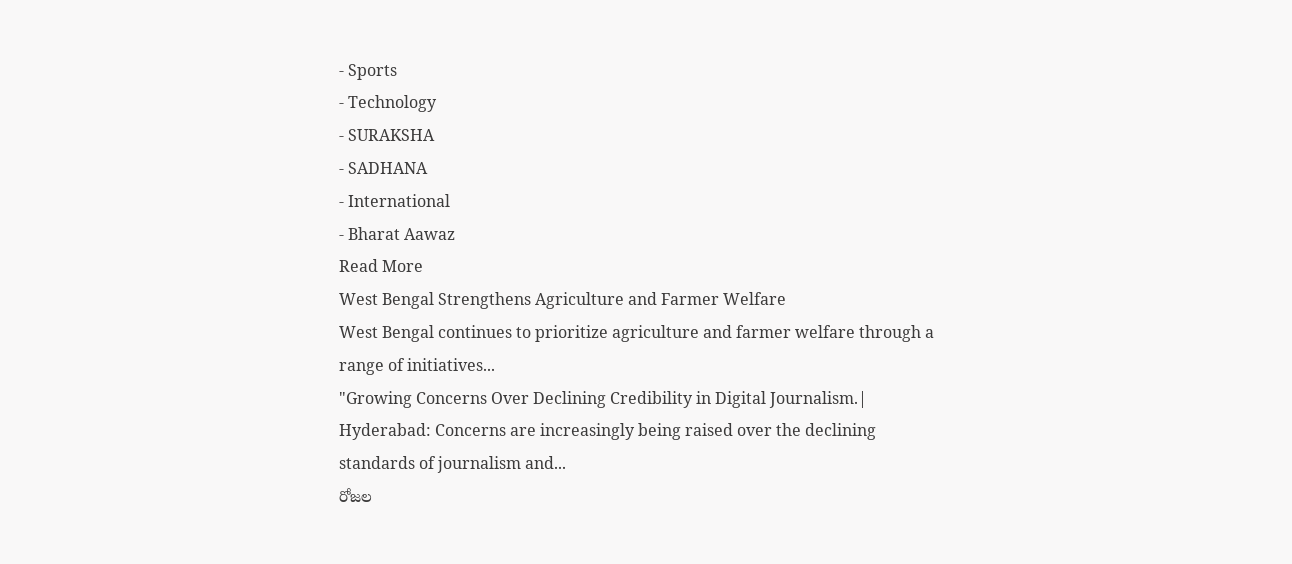- Sports
- Technology
- SURAKSHA
- SADHANA
- International
- Bharat Aawaz
Read More
West Bengal Strengthens Agriculture and Farmer Welfare
West Bengal continues to prioritize agriculture and farmer welfare through a range of initiatives...
"Growing Concerns Over Declining Credibility in Digital Journalism.|
Hyderabad: Concerns are increasingly being raised over the declining standards of journalism and...
రోజల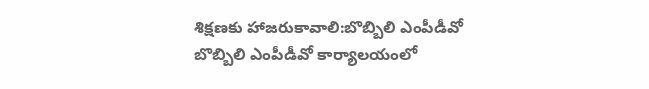శిక్షణకు హాజరుకావాలి:బొబ్బిలి ఎంపీడీవో
బొబ్బిలి ఎంపీడీవో కార్యాలయంలో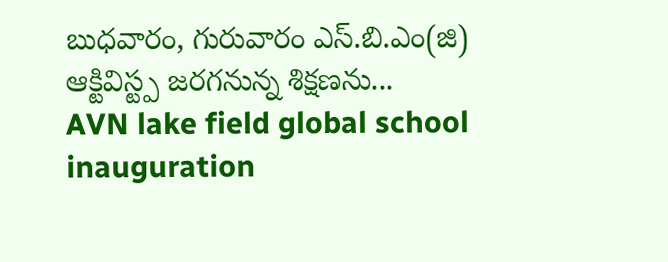బుధవారం, గురువారం ఎస్.బి.ఎం(జి) ఆక్టివిస్ట్ప జరగనున్న శిక్షణను...
AVN lake field global school inauguration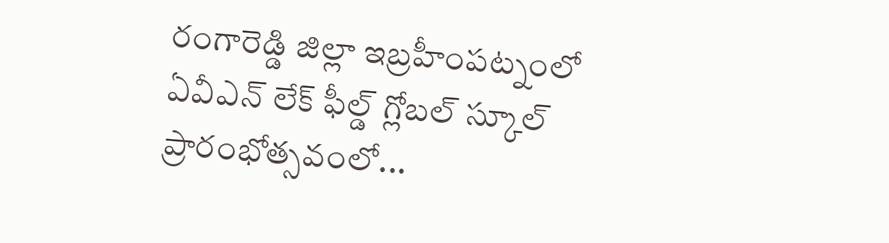రంగారెడ్డి జిల్లా ఇబ్రహీంపట్నంలో ఏవీఎన్ లేక్ ఫీల్డ్ గ్లోబల్ స్కూల్ ప్రారంభోత్సవంలో...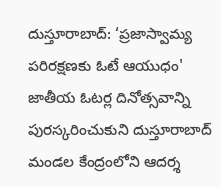దుస్తూరాబాద్: ‘ప్రజాస్వామ్య పరిరక్షణకు ఓటే ఆయుధం'
జాతీయ ఓటర్ల దినోత్సవాన్ని పురస్కరించుకుని దుస్తూరాబాద్ మండల కేంద్రంలోని ఆదర్శ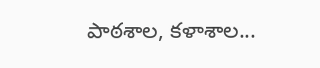పాఠశాల, కళాశాల...